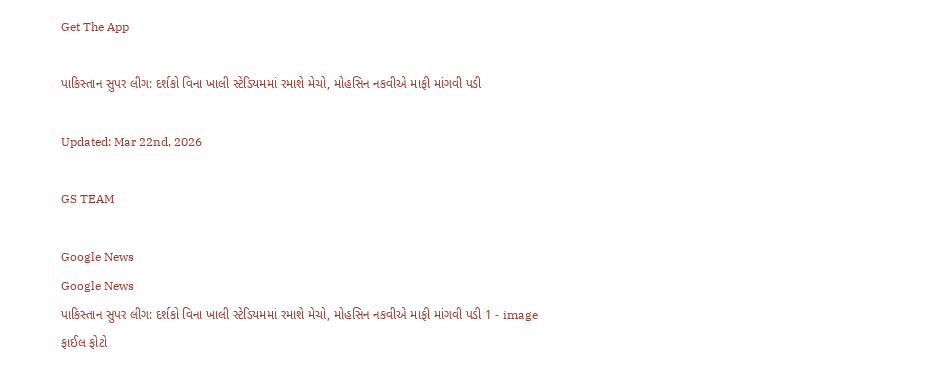Get The App

પાકિસ્તાન સુપર લીગ: દર્શકો વિના ખાલી સ્ટેડિયમમાં રમાશે મેચો, મોહસિન નકવીએ માફી માંગવી પડી

Updated: Mar 22nd, 2026

GS TEAM

Google News
Google News
પાકિસ્તાન સુપર લીગ: દર્શકો વિના ખાલી સ્ટેડિયમમાં રમાશે મેચો, મોહસિન નકવીએ માફી માંગવી પડી 1 - image
ફાઈલ ફોટો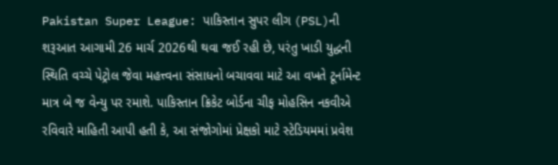Pakistan Super League: પાકિસ્તાન સુપર લીગ (PSL)ની શરૂઆત આગામી 26 માર્ચ 2026થી થવા જઈ રહી છે, પરંતુ ખાડી યુદ્ધની સ્થિતિ વચ્ચે પેટ્રોલ જેવા મહત્ત્વના સંસાધનો બચાવવા માટે આ વખતે ટૂર્નામેન્ટ માત્ર બે જ વેન્યુ પર રમાશે. પાકિસ્તાન ક્રિકેટ બોર્ડના ચીફ મોહસિન નકવીએ રવિવારે માહિતી આપી હતી કે, આ સંજોગોમાં પ્રેક્ષકો માટે સ્ટેડિયમમાં પ્રવેશ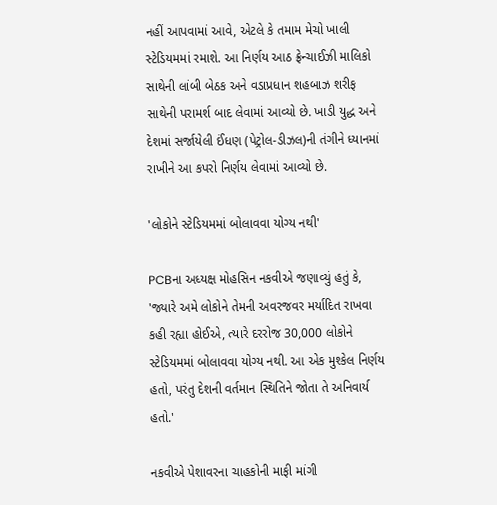નહીં આપવામાં આવે, એટલે કે તમામ મેચો ખાલી સ્ટેડિયમમાં રમાશે. આ નિર્ણય આઠ ફ્રેન્ચાઈઝી માલિકો સાથેની લાંબી બેઠક અને વડાપ્રધાન શહબાઝ શરીફ સાથેની પરામર્શ બાદ લેવામાં આવ્યો છે. ખાડી યુદ્ધ અને દેશમાં સર્જાયેલી ઈંધણ (પેટ્રોલ-ડીઝલ)ની તંગીને ધ્યાનમાં રાખીને આ કપરો નિર્ણય લેવામાં આવ્યો છે.

'લોકોને સ્ટેડિયમમાં બોલાવવા યોગ્ય નથી'

PCBના અધ્યક્ષ મોહસિન નકવીએ જણાવ્યું હતું કે, 'જ્યારે અમે લોકોને તેમની અવરજવર મર્યાદિત રાખવા કહી રહ્યા હોઈએ, ત્યારે દરરોજ 30,000 લોકોને સ્ટેડિયમમાં બોલાવવા યોગ્ય નથી. આ એક મુશ્કેલ નિર્ણય હતો, પરંતુ દેશની વર્તમાન સ્થિતિને જોતા તે અનિવાર્ય હતો.'

નકવીએ પેશાવરના ચાહકોની માફી માંગી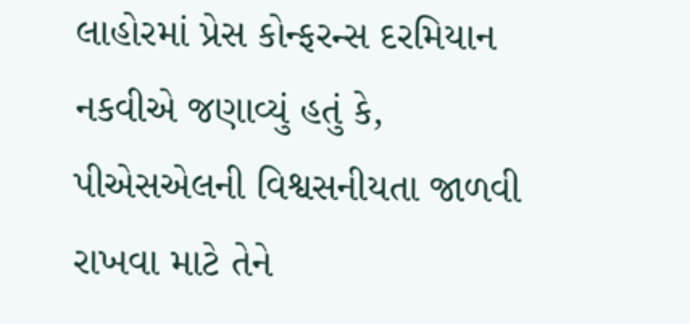લાહોરમાં પ્રેસ કોન્ફરન્સ દરમિયાન નકવીએ જણાવ્યું હતું કે, પીએસએલની વિશ્વસનીયતા જાળવી રાખવા માટે તેને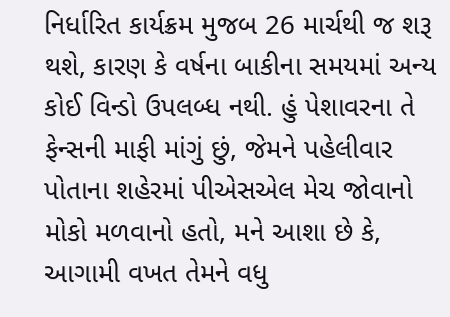નિર્ધારિત કાર્યક્રમ મુજબ 26 માર્ચથી જ શરૂ થશે, કારણ કે વર્ષના બાકીના સમયમાં અન્ય કોઈ વિન્ડો ઉપલબ્ધ નથી. હું પેશાવરના તે ફેન્સની માફી માંગું છું, જેમને પહેલીવાર પોતાના શહેરમાં પીએસએલ મેચ જોવાનો મોકો મળવાનો હતો, મને આશા છે કે, આગામી વખત તેમને વધુ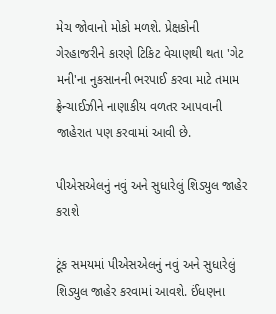મેચ જોવાનો મોકો મળશે. પ્રેક્ષકોની ગેરહાજરીને કારણે ટિકિટ વેચાણથી થતા 'ગેટ મની'ના નુકસાનની ભરપાઈ કરવા માટે તમામ ફ્રેન્ચાઈઝીને નાણાકીય વળતર આપવાની જાહેરાત પણ કરવામાં આવી છે.

પીએસએલનું નવું અને સુધારેલું શિડ્યુલ જાહેર કરાશે

ટૂંક સમયમાં પીએસએલનું નવું અને સુધારેલું શિડ્યુલ જાહેર કરવામાં આવશે. ઈંધણના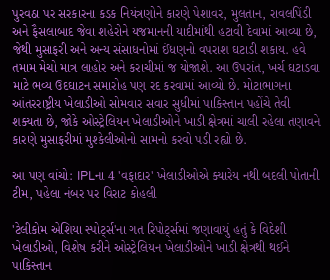પુરવઠા પર સરકારના કડક નિયંત્રણોને કારણે પેશાવર, મુલતાન, રાવલપિંડી અને ફૈસલાબાદ જેવા શહેરોને યજમાનની યાદીમાંથી હટાવી દેવામાં આવ્યા છે, જેથી મુસાફરી અને અન્ય સંસાધનોમાં ઈંધણનો વપરાશ ઘટાડી શકાય. હવે તમામ મેચો માત્ર લાહોર અને કરાચીમાં જ યોજાશે. આ ઉપરાંત, ખર્ચ ઘટાડવા માટે ભવ્ય ઉદઘાટન સમારોહ પણ રદ કરવામાં આવ્યો છે. મોટાભાગના આંતરરાષ્ટ્રીય ખેલાડીઓ સોમવાર સવાર સુધીમાં પાકિસ્તાન પહોંચે તેવી શક્યતા છે, જોકે ઓસ્ટ્રેલિયન ખેલાડીઓને ખાડી ક્ષેત્રમાં ચાલી રહેલા તણાવને કારણે મુસાફરીમાં મુશ્કેલીઓનો સામનો કરવો પડી રહ્યો છે.

આ પણ વાંચો: IPLના 4 'વફાદાર' ખેલાડીઓએ ક્યારેય નથી બદલી પોતાની ટીમ, પહેલા નંબર પર વિરાટ કોહલી

'ટેલીકોમ એશિયા સ્પોર્ટ્સ'ના ગત રિપોર્ટ્સમાં જણાવાયું હતું કે વિદેશી ખેલાડીઓ, વિશેષ કરીને ઓસ્ટ્રેલિયન ખેલાડીઓને ખાડી ક્ષેત્રથી થઈને પાકિસ્તાન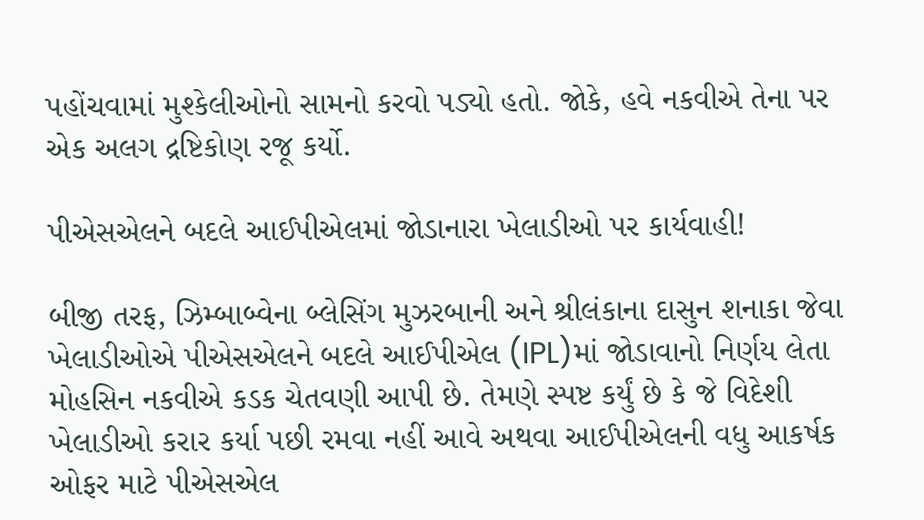પહોંચવામાં મુશ્કેલીઓનો સામનો કરવો પડ્યો હતો. જોકે, હવે નકવીએ તેના પર એક અલગ દ્રષ્ટિકોણ રજૂ કર્યો.

પીએસએલને બદલે આઈપીએલમાં જોડાનારા ખેલાડીઓ પર કાર્યવાહી!

બીજી તરફ, ઝિમ્બાબ્વેના બ્લેસિંગ મુઝરબાની અને શ્રીલંકાના દાસુન શનાકા જેવા ખેલાડીઓએ પીએસએલને બદલે આઈપીએલ (IPL)માં જોડાવાનો નિર્ણય લેતા મોહસિન નકવીએ કડક ચેતવણી આપી છે. તેમણે સ્પષ્ટ કર્યું છે કે જે વિદેશી ખેલાડીઓ કરાર કર્યા પછી રમવા નહીં આવે અથવા આઈપીએલની વધુ આકર્ષક ઓફર માટે પીએસએલ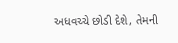અધવચ્ચે છોડી દેશે, તેમની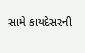સામે કાયદેસરની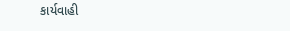કાર્યવાહી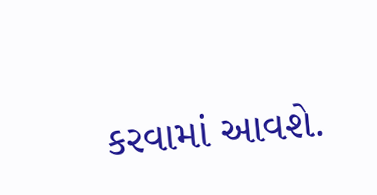કરવામાં આવશે.